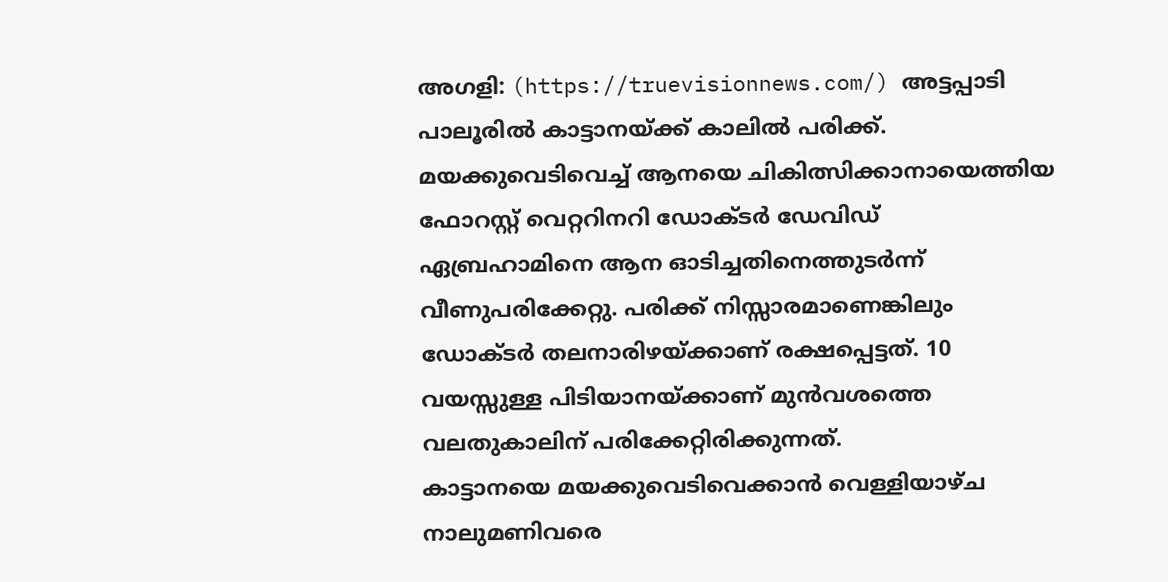അഗളി: (https://truevisionnews.com/) അട്ടപ്പാടി പാലൂരിൽ കാട്ടാനയ്ക്ക് കാലിൽ പരിക്ക്. മയക്കുവെടിവെച്ച് ആനയെ ചികിത്സിക്കാനായെത്തിയ ഫോറസ്റ്റ് വെറ്ററിനറി ഡോക്ടർ ഡേവിഡ് ഏബ്രഹാമിനെ ആന ഓടിച്ചതിനെത്തുടർന്ന് വീണുപരിക്കേറ്റു. പരിക്ക് നിസ്സാരമാണെങ്കിലും ഡോക്ടർ തലനാരിഴയ്ക്കാണ് രക്ഷപ്പെട്ടത്. 10 വയസ്സുള്ള പിടിയാനയ്ക്കാണ് മുൻവശത്തെ വലതുകാലിന് പരിക്കേറ്റിരിക്കുന്നത്.
കാട്ടാനയെ മയക്കുവെടിവെക്കാൻ വെള്ളിയാഴ്ച നാലുമണിവരെ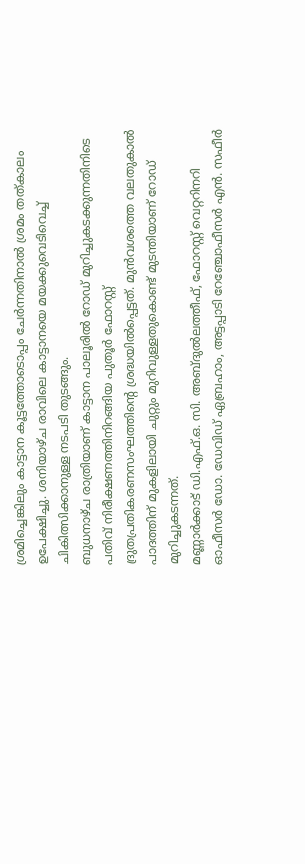ശ്രമിച്ചെങ്കിലും കാട്ടാന കൂട്ടത്തോടൊപ്പം ചേർന്നതിനാൽ ശ്രമം തത്കാലം ഉപേക്ഷിച്ചു. ശനിയാഴ്ച രാവിലെ കാട്ടാനയെ മയക്കുവെടിവെച്ച് ചികിത്സിക്കാനുള്ള നടപടി തുടങ്ങും.
ബുധനാഴ്ച രാത്രിയാണ് കാട്ടാന പാലൂരിൽ റോഡ് മുറിച്ചുകടക്കുന്നതിനിടെ പതിവ് നിരീക്ഷണത്തിനിറങ്ങിയ പുതൂർ ഫോറസ്റ്റ് ദ്രുതപ്രതികരണസംഘത്തിന്റെ ശ്രദ്ധയിൽപ്പെട്ടത്. മുൻവശത്തെ വലതുകാൽ പാദത്തിന് മുകളിലായി ചുറ്റും മുറിവുള്ളതുകൊണ്ട് മുടന്തിയാണ് റോഡ് മുറിച്ചുകടന്നത്.
മണ്ണാർക്കാട് ഡി.എഫ്.ഒ. സി. അബ്ദുൽലത്തീഫ്, ഫോറസ്റ്റ് വെറ്ററിനറി ഓഫീസർ ഡോ. ഡേവിഡ് ഏബ്രഹാം, അട്ടപ്പാടി റേഞ്ചോഫീസർ എൻ. സഫീർ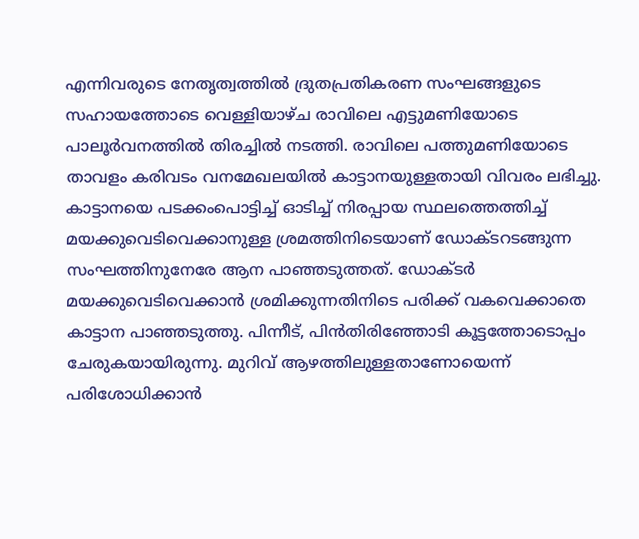എന്നിവരുടെ നേതൃത്വത്തിൽ ദ്രുതപ്രതികരണ സംഘങ്ങളുടെ സഹായത്തോടെ വെള്ളിയാഴ്ച രാവിലെ എട്ടുമണിയോടെ പാലൂർവനത്തിൽ തിരച്ചിൽ നടത്തി. രാവിലെ പത്തുമണിയോടെ താവളം കരിവടം വനമേഖലയിൽ കാട്ടാനയുള്ളതായി വിവരം ലഭിച്ചു.
കാട്ടാനയെ പടക്കംപൊട്ടിച്ച് ഓടിച്ച് നിരപ്പായ സ്ഥലത്തെത്തിച്ച് മയക്കുവെടിവെക്കാനുള്ള ശ്രമത്തിനിടെയാണ് ഡോക്ടറടങ്ങുന്ന സംഘത്തിനുനേരേ ആന പാഞ്ഞടുത്തത്. ഡോക്ടർ മയക്കുവെടിവെക്കാൻ ശ്രമിക്കുന്നതിനിടെ പരിക്ക് വകവെക്കാതെ കാട്ടാന പാഞ്ഞടുത്തു. പിന്നീട്, പിൻതിരിഞ്ഞോടി കൂട്ടത്തോടൊപ്പം ചേരുകയായിരുന്നു. മുറിവ് ആഴത്തിലുള്ളതാണോയെന്ന് പരിശോധിക്കാൻ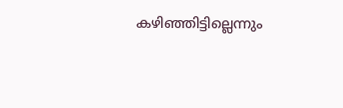കഴിഞ്ഞിട്ടില്ലെന്നും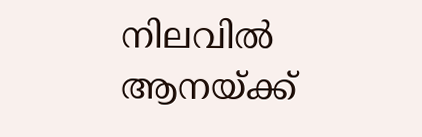നിലവിൽ ആനയ്ക്ക്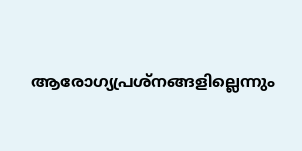ആരോഗ്യപ്രശ്നങ്ങളില്ലെന്നും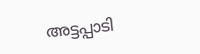അട്ടപ്പാടി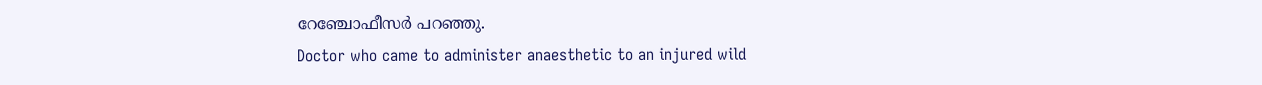റേഞ്ചോഫീസർ പറഞ്ഞു.
Doctor who came to administer anaesthetic to an injured wild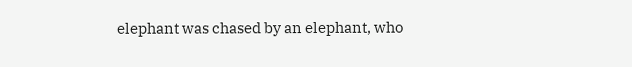elephant was chased by an elephant, who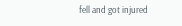fell and got injured